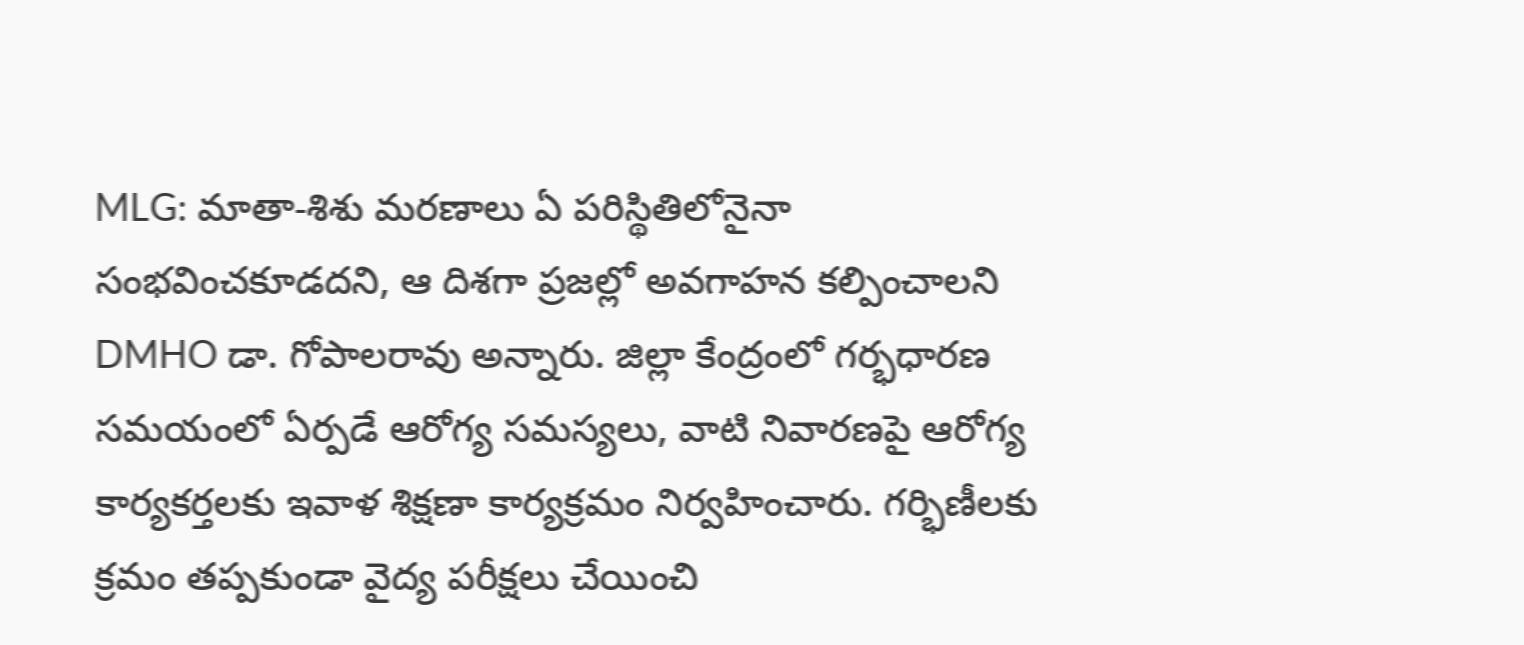MLG: మాతా-శిశు మరణాలు ఏ పరిస్థితిలోనైనా సంభవించకూడదని, ఆ దిశగా ప్రజల్లో అవగాహన కల్పించాలని DMHO డా. గోపాలరావు అన్నారు. జిల్లా కేంద్రంలో గర్భధారణ సమయంలో ఏర్పడే ఆరోగ్య సమస్యలు, వాటి నివారణపై ఆరోగ్య కార్యకర్తలకు ఇవాళ శిక్షణా కార్యక్రమం నిర్వహించారు. గర్భిణీలకు క్రమం తప్పకుండా వైద్య పరీక్షలు చేయించి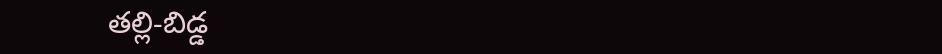తల్లి-బిడ్డ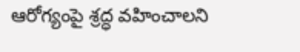ఆరోగ్యంపై శ్రద్ధ వహించాలని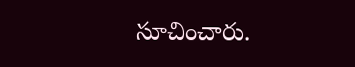సూచించారు.